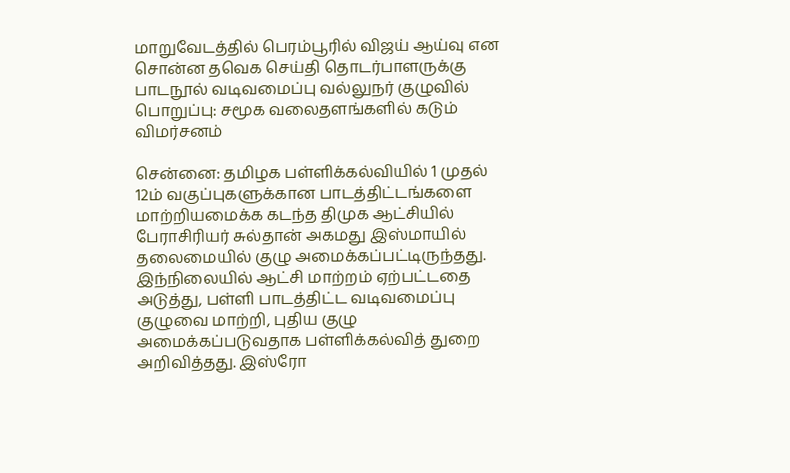மாறுவேடத்தில் பெரம்பூரில் விஜய் ஆய்வு என சொன்ன தவெக செய்தி தொடர்பாளருக்கு பாடநூல் வடிவமைப்பு வல்லுநர் குழுவில் பொறுப்பு: சமூக வலைதளங்களில் கடும் விமர்சனம்

சென்னை: தமிழக பள்ளிக்கல்வியில் 1 முதல் 12ம் வகுப்புகளுக்கான பாடத்திட்டங்களை மாற்றியமைக்க கடந்த திமுக ஆட்சியில் பேராசிரியர் சுல்தான் அகமது இஸ்மாயில் தலைமையில் குழு அமைக்கப்பட்டிருந்தது. இந்நிலையில் ஆட்சி மாற்றம் ஏற்பட்டதை அடுத்து, பள்ளி பாடத்திட்ட வடிவமைப்பு குழுவை மாற்றி, புதிய குழு அமைக்கப்படுவதாக பள்ளிக்கல்வித் துறை அறிவித்தது. இஸ்ரோ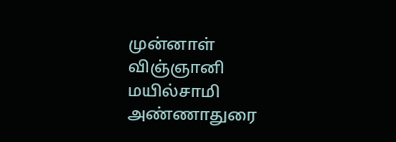முன்னாள் விஞ்ஞானி மயில்சாமி அண்ணாதுரை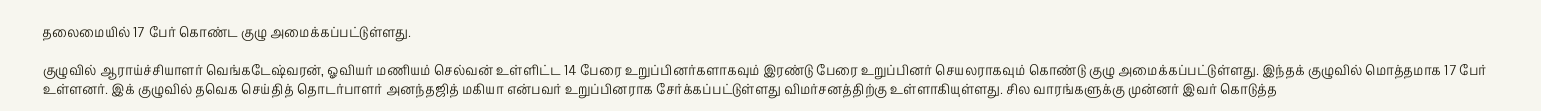தலைமையில் 17 பேர் கொண்ட குழு அமைக்கப்பட்டுள்ளது.

குழுவில் ஆராய்ச்சியாளர் வெங்கடேஷ்வரன், ஓவியர் மணியம் செல்வன் உள்ளிட்ட 14 பேரை உறுப்பினர்களாகவும் இரண்டு பேரை உறுப்பினர் செயலராகவும் கொண்டு குழு அமைக்கப்பட்டுள்ளது. இந்தக் குழுவில் மொத்தமாக 17 பேர் உள்ளனர். இக் குழுவில் தவெக செய்தித் தொடர்பாளர் அனந்தஜித் மகியா என்பவர் உறுப்பினராக சேர்க்கப்பட்டுள்ளது விமர்சனத்திற்கு உள்ளாகியுள்ளது. சில வாரங்களுக்கு முன்னர் இவர் கொடுத்த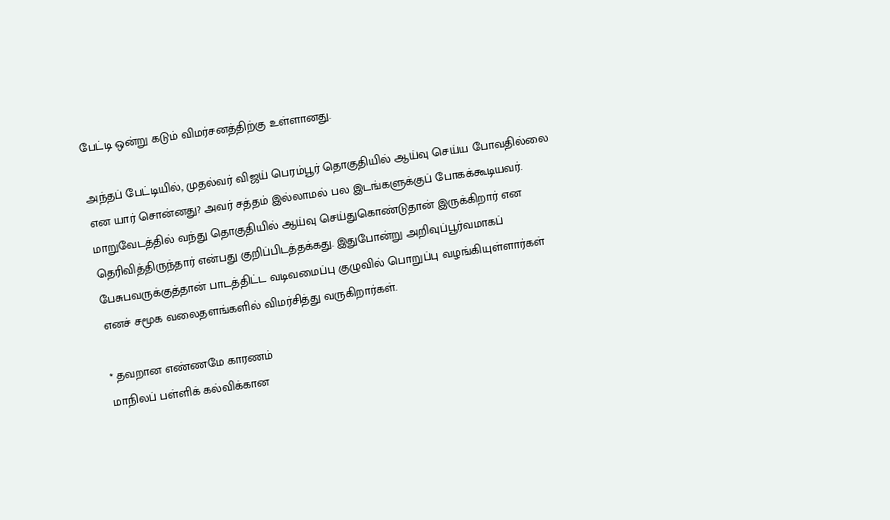பேட்டி ஒன்று கடும் விமர்சனத்திற்கு உள்ளானது.

அந்தப் பேட்டியில், முதல்வர் விஜய் பெரம்பூர் தொகுதியில் ஆய்வு செய்ய போவதில்லை என யார் சொன்னது? அவர் சத்தம் இல்லாமல் பல இடங்களுக்குப் போகக்கூடியவர். மாறுவேடத்தில் வந்து தொகுதியில் ஆய்வு செய்துகொண்டுதான் இருக்கிறார் என தெரிவித்திருந்தார் என்பது குறிப்பிடத்தக்கது. இதுபோன்று அறிவுப்பூர்வமாகப் பேசுபவருக்குத்தான் பாடத்திட்ட வடிவமைப்பு குழுவில் பொறுப்பு வழங்கியுள்ளார்கள் எனச் சமூக வலைதளங்களில் விமர்சித்து வருகிறார்கள்.

* தவறான எண்ணமே காரணம்
மாநிலப் பள்ளிக் கல்விக்கான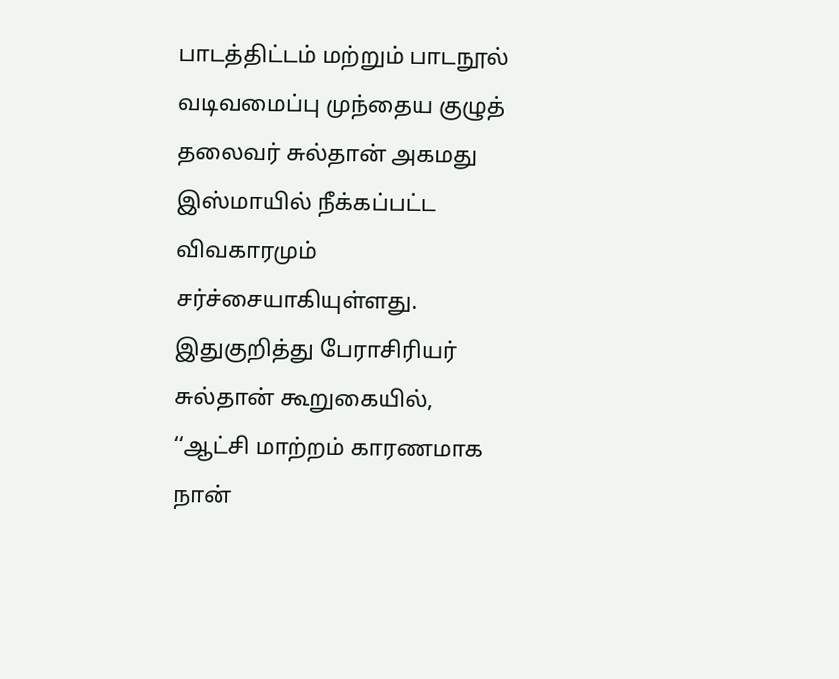பாடத்திட்டம் மற்றும் பாடநூல் வடிவமைப்பு முந்தைய குழுத் தலைவர் சுல்தான் அகமது இஸ்மாயில் நீக்கப்பட்ட விவகாரமும் சர்ச்சையாகியுள்ளது. இதுகுறித்து பேராசிரியர் சுல்தான் கூறுகையில், ‘‘ஆட்சி மாற்றம் காரணமாக நான்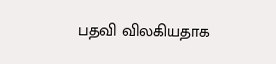பதவி விலகியதாக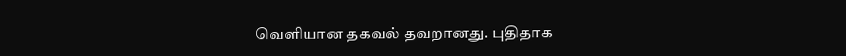வெளியான தகவல் தவறானது. புதிதாக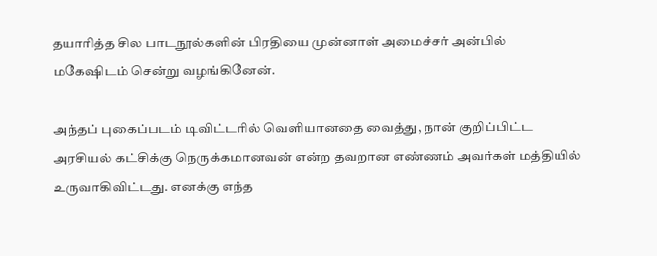தயாரித்த சில பாடநூல்களின் பிரதியை முன்னாள் அமைச்சர் அன்பில் மகேஷிடம் சென்று வழங்கினேன்.

அந்தப் புகைப்படம் டிவிட்டரில் வெளியானதை வைத்து, நான் குறிப்பிட்ட அரசியல் கட்சிக்கு நெருக்கமானவன் என்ற தவறான எண்ணம் அவர்கள் மத்தியில் உருவாகிவிட்டது. எனக்கு எந்த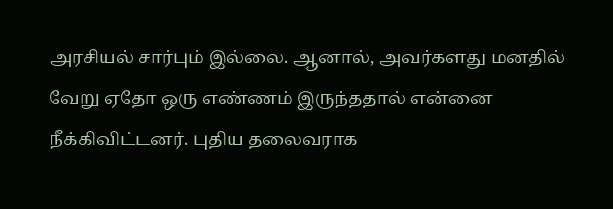அரசியல் சார்பும் இல்லை. ஆனால், அவர்களது மனதில் வேறு ஏதோ ஒரு எண்ணம் இருந்ததால் என்னை நீக்கிவிட்டனர். புதிய தலைவராக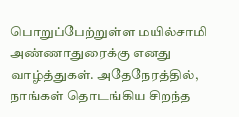பொறுப்பேற்றுள்ள மயில்சாமி அண்ணாதுரைக்கு எனது வாழ்த்துகள். அதேநேரத்தில், நாங்கள் தொடங்கிய சிறந்த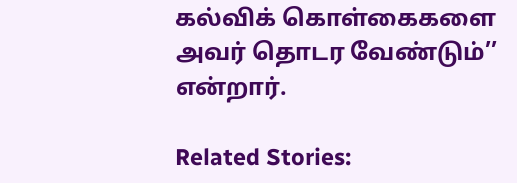கல்விக் கொள்கைகளை அவர் தொடர வேண்டும்’’ என்றார்.

Related Stories: